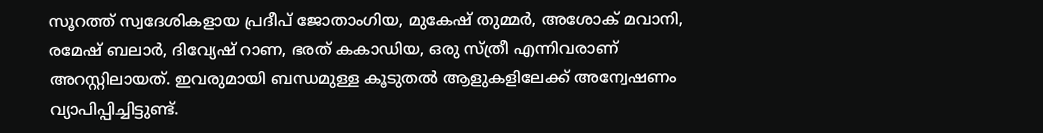സൂറത്ത് സ്വദേശികളായ പ്രദീപ് ജോതാംഗിയ, മുകേഷ് തുമ്മർ, അശോക് മവാനി, രമേഷ് ബലാർ, ദിവ്യേഷ് റാണ, ഭരത് കകാഡിയ, ഒരു സ്ത്രീ എന്നിവരാണ് അറസ്റ്റിലായത്. ഇവരുമായി ബന്ധമുള്ള കൂടുതൽ ആളുകളിലേക്ക് അന്വേഷണം വ്യാപിപ്പിച്ചിട്ടുണ്ട്.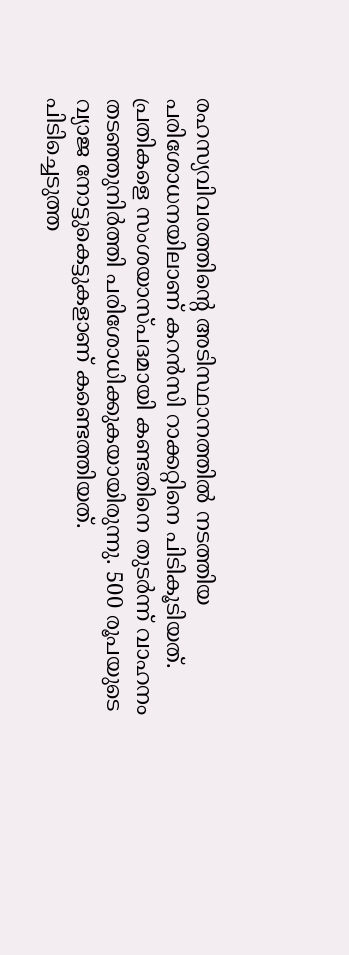രഹസ്യവിവരത്തിന്റെ അടിസ്ഥാനത്തിൽ നടത്തിയ പരിശോധനയിലാണ് കറൻസി റാക്കറ്റിനെ പിടികൂടിയത്. പ്രതികളെ സംശയാസ്പദമായി കണ്ടതിനെ തുടർന്ന് വാഹനം തടഞ്ഞുനിർത്തി പരിശോധിക്കുകയായിരുന്നു. 500 രൂപയുടെ വ്യാജ നോട്ടുകെട്ടുകളാണ് കണ്ടെത്തിയത്.
പിടിച്ചെടുത്ത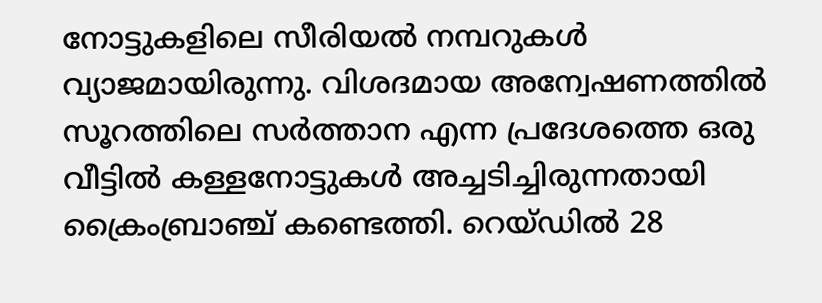നോട്ടുകളിലെ സീരിയൽ നമ്പറുകൾ വ്യാജമായിരുന്നു. വിശദമായ അന്വേഷണത്തിൽ സൂറത്തിലെ സർത്താന എന്ന പ്രദേശത്തെ ഒരു വീട്ടിൽ കള്ളനോട്ടുകൾ അച്ചടിച്ചിരുന്നതായി ക്രൈംബ്രാഞ്ച് കണ്ടെത്തി. റെയ്ഡിൽ 28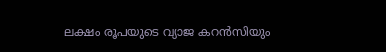ലക്ഷം രൂപയുടെ വ്യാജ കറൻസിയും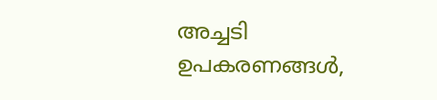അച്ചടി ഉപകരണങ്ങൾ,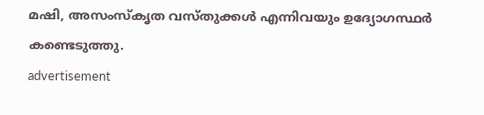മഷി, അസംസ്കൃത വസ്തുക്കൾ എന്നിവയും ഉദ്യോഗസ്ഥർ കണ്ടെടുത്തു.
advertisement